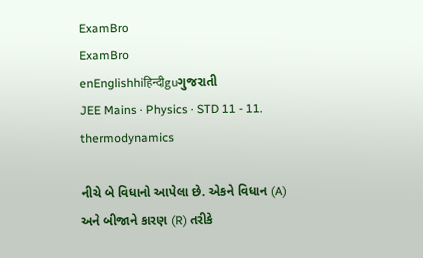ExamBro
ExamBro
enEnglishhiहिन्दीguગુજરાતી
JEE Mains · Physics · STD 11 - 11. thermodynamics

નીચે બે વિધાનો આપેલા છે. એકને વિધાન (A) અને બીજાને કારણ (R) તરીકે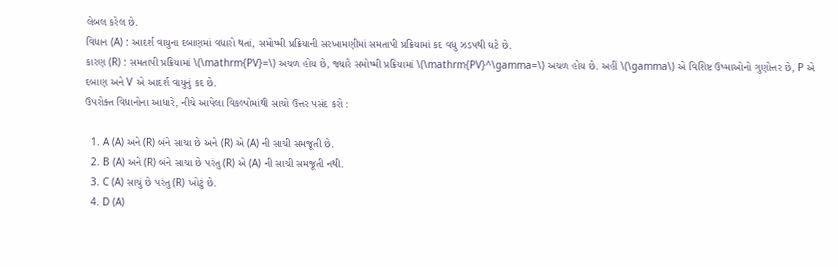લેબલ કરેલ છે.
વિધાન (A) : આદર્શ વાયુના દબાણમાં વધારો થતાં, સમોષ્મી પ્રક્રિયાની સરખામણીમાં સમતાપી પ્રક્રિયામાં કદ વધુ ઝડપથી ઘટે છે.
કારણ (R) : સમતાપી પ્રક્રિયામાં \(\mathrm{PV}=\) અચળ હોય છે, જ્યારે સમોષ્મી પ્રક્રિયામાં \(\mathrm{PV}^\gamma=\) અચળ હોય છે. અહીં \(\gamma\) એ વિશિષ્ટ ઉષ્માઓનો ગુણોત્તર છે, P એ દબાણ અને V એ આદર્શ વાયુનું કદ છે.
ઉપરોક્ત વિધાનોના આધારે, નીચે આપેલા વિકલ્પોમાંથી સાચો ઉત્તર પસંદ કરો :

  1. A (A) અને (R) બંને સાચા છે અને (R) એ (A) ની સાચી સમજૂતી છે.
  2. B (A) અને (R) બંને સાચા છે પરંતુ (R) એ (A) ની સાચી સમજૂતી નથી.
  3. C (A) સાચું છે પરંતુ (R) ખોટું છે.
  4. D (A)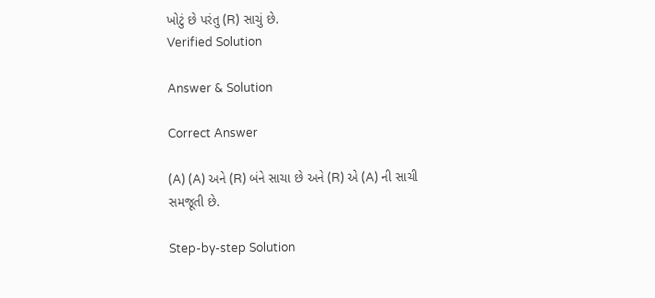ખોટું છે પરંતુ (R) સાચું છે.
Verified Solution

Answer & Solution

Correct Answer

(A) (A) અને (R) બંને સાચા છે અને (R) એ (A) ની સાચી સમજૂતી છે.

Step-by-step Solution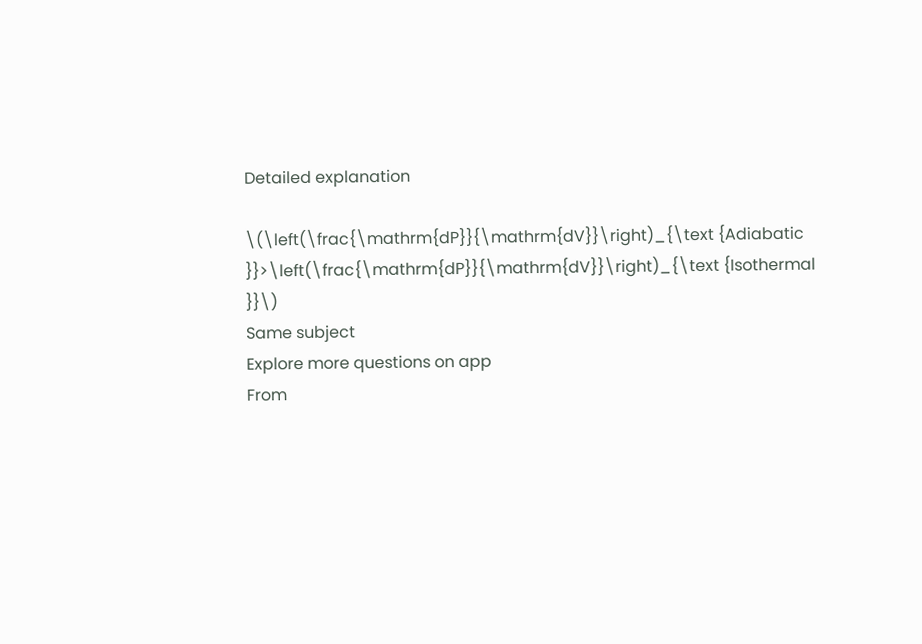Detailed explanation

\(\left(\frac{\mathrm{dP}}{\mathrm{dV}}\right)_{\text {Adiabatic }}>\left(\frac{\mathrm{dP}}{\mathrm{dV}}\right)_{\text {Isothermal }}\)
Same subject
Explore more questions on app
From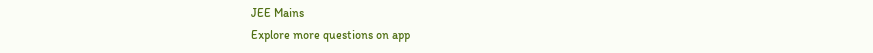JEE Mains
Explore more questions on app